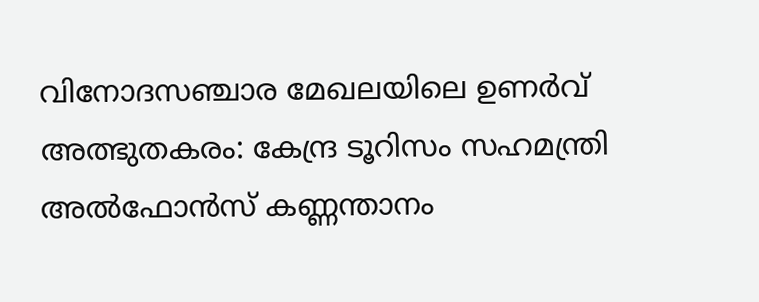വിനോദസഞ്ചാര മേഖലയിലെ ഉണര്‍വ് അത്ഭുതകരം: കേന്ദ്ര ടൂറിസം സഹമന്ത്രി അല്‍ഫോന്‍സ് കണ്ണന്താനം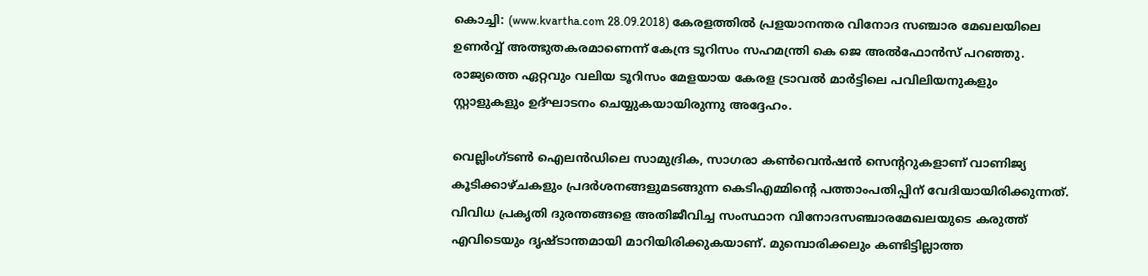കൊച്ചി: (www.kvartha.com 28.09.2018) കേരളത്തില്‍ പ്രളയാനന്തര വിനോദ സഞ്ചാര മേഖലയിലെ ഉണര്‍വ്വ് അത്ഭുതകരമാണെന്ന് കേന്ദ്ര ടൂറിസം സഹമന്ത്രി കെ ജെ അല്‍ഫോന്‍സ് പറഞ്ഞു. രാജ്യത്തെ ഏറ്റവും വലിയ ടൂറിസം മേളയായ കേരള ട്രാവല്‍ മാര്‍ട്ടിലെ പവിലിയനുകളും സ്റ്റാളുകളും ഉദ്ഘാടനം ചെയ്യുകയായിരുന്നു അദ്ദേഹം.

വെല്ലിംഗ്ടണ്‍ ഐലന്‍ഡിലെ സാമുദ്രിക, സാഗരാ കണ്‍വെന്‍ഷന്‍ സെന്ററുകളാണ് വാണിജ്യ കൂടിക്കാഴ്ചകളും പ്രദര്‍ശനങ്ങളുമടങ്ങുന്ന കെടിഎമ്മിന്റെ പത്താംപതിപ്പിന് വേദിയായിരിക്കുന്നത്. വിവിധ പ്രകൃതി ദുരന്തങ്ങളെ അതിജീവിച്ച സംസ്ഥാന വിനോദസഞ്ചാരമേഖലയുടെ കരുത്ത് എവിടെയും ദൃഷ്ടാന്തമായി മാറിയിരിക്കുകയാണ്. മുമ്പൊരിക്കലും കണ്ടിട്ടില്ലാത്ത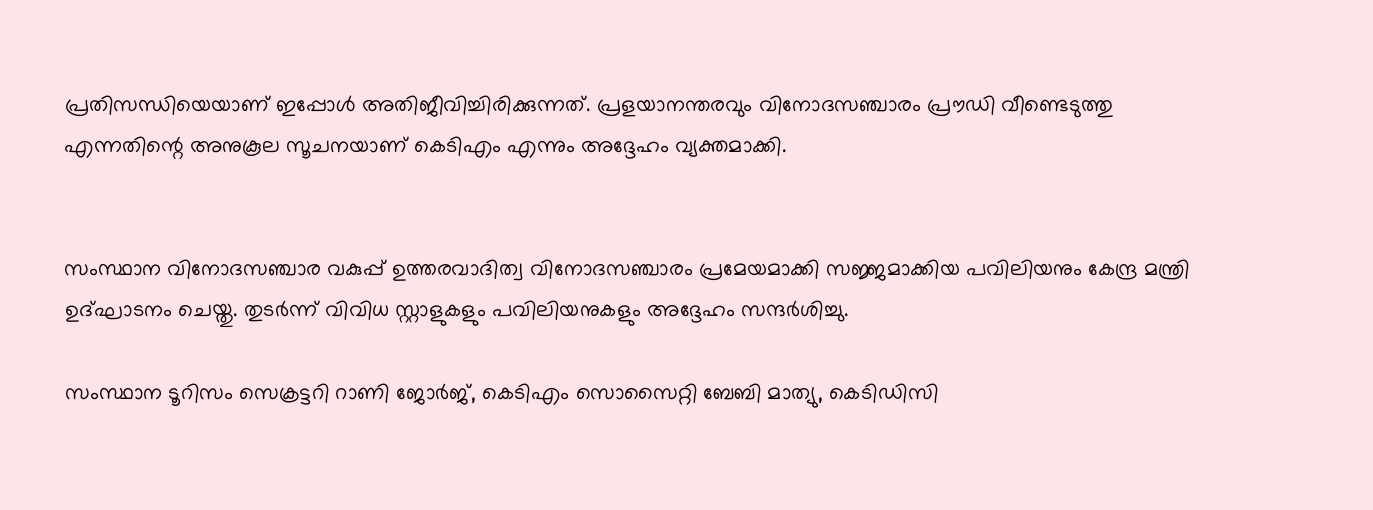പ്രതിസന്ധിയെയാണ് ഇപ്പോള്‍ അതിജീവിച്ചിരിക്കുന്നത്. പ്രളയാനന്തരവും വിനോദസഞ്ചാരം പ്രൗഡി വീണ്ടെടുത്തു എന്നതിന്റെ അനുകൂല സൂചനയാണ് കെടിഎം എന്നും അദ്ദേഹം വ്യക്തമാക്കി.


സംസ്ഥാന വിനോദസഞ്ചാര വകുപ്പ് ഉത്തരവാദിത്വ വിനോദസഞ്ചാരം പ്രമേയമാക്കി സജ്ജമാക്കിയ പവിലിയനും കേന്ദ്ര മന്ത്രി ഉദ്ഘാടനം ചെയ്തു. തുടര്‍ന്ന് വിവിധ സ്റ്റാളുകളും പവിലിയനുകളും അദ്ദേഹം സന്ദര്‍ശിച്ചു.

സംസ്ഥാന ടൂറിസം സെക്രട്ടറി റാണി ജോര്‍ജ്, കെടിഎം സൊസൈറ്റി ബേബി മാത്യു, കെടിഡിസി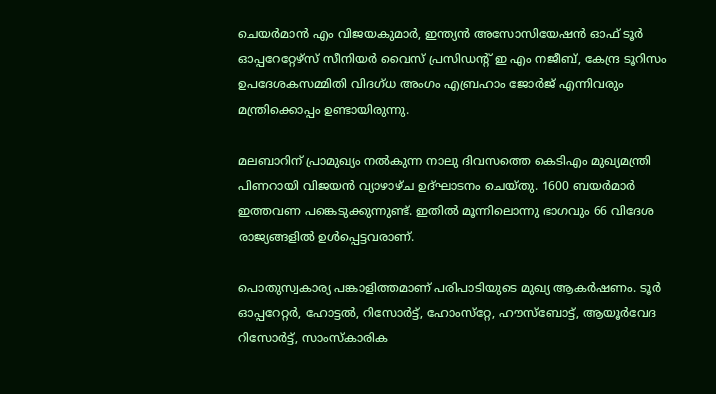ചെയര്‍മാന്‍ എം വിജയകുമാര്‍, ഇന്ത്യന്‍ അസോസിയേഷന്‍ ഓഫ് ടൂര്‍ ഓപ്പറേറ്റേഴ്‌സ് സീനിയര്‍ വൈസ് പ്രസിഡന്റ് ഇ എം നജീബ്, കേന്ദ്ര ടൂറിസം ഉപദേശകസമ്മിതി വിദഗ്ധ അംഗം എബ്രഹാം ജോര്‍ജ് എന്നിവരും മന്ത്രിക്കൊപ്പം ഉണ്ടായിരുന്നു.

മലബാറിന് പ്രാമുഖ്യം നല്‍കുന്ന നാലു ദിവസത്തെ കെടിഎം മുഖ്യമന്ത്രി പിണറായി വിജയന്‍ വ്യാഴാഴ്ച ഉദ്ഘാടനം ചെയ്തു. 1600 ബയര്‍മാര്‍ ഇത്തവണ പങ്കെടുക്കുന്നുണ്ട്. ഇതില്‍ മൂന്നിലൊന്നു ഭാഗവും 66 വിദേശ രാജ്യങ്ങളില്‍ ഉള്‍പ്പെട്ടവരാണ്.

പൊതുസ്വകാര്യ പങ്കാളിത്തമാണ് പരിപാടിയുടെ മുഖ്യ ആകര്‍ഷണം. ടൂര്‍ ഓപ്പറേറ്റര്‍, ഹോട്ടല്‍, റിസോര്‍ട്ട്, ഹോംസ്‌റ്റേ, ഹൗസ്‌ബോട്ട്, ആയൂര്‍വേദ റിസോര്‍ട്ട്, സാംസ്‌കാരിക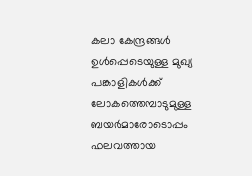കലാ കേന്ദ്രങ്ങള്‍ ഉള്‍പ്പെടെയുള്ള മുഖ്യ പങ്കാളികള്‍ക്ക് ലോകത്തെമ്പാടുമുള്ള ബയര്‍മാരോടൊപ്പം ഫലവത്തായ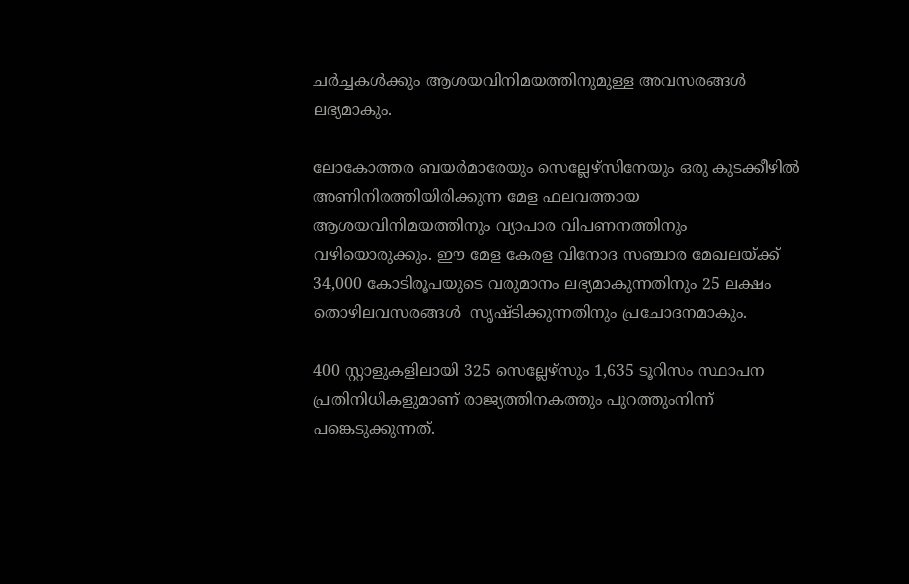ചര്‍ച്ചകള്‍ക്കും ആശയവിനിമയത്തിനുമുള്ള അവസരങ്ങള്‍ ലഭ്യമാകും.

ലോകോത്തര ബയര്‍മാരേയും സെല്ലേഴ്‌സിനേയും ഒരു കുടക്കീഴില്‍ അണിനിരത്തിയിരിക്കുന്ന മേള ഫലവത്തായ ആശയവിനിമയത്തിനും വ്യാപാര വിപണനത്തിനും വഴിയൊരുക്കും. ഈ മേള കേരള വിനോദ സഞ്ചാര മേഖലയ്ക്ക് 34,000 കോടിരൂപയുടെ വരുമാനം ലഭ്യമാകുന്നതിനും 25 ലക്ഷം തൊഴിലവസരങ്ങള്‍  സൃഷ്ടിക്കുന്നതിനും പ്രചോദനമാകും.

400 സ്റ്റാളുകളിലായി 325 സെല്ലേഴ്‌സും 1,635 ടൂറിസം സ്ഥാപന പ്രതിനിധികളുമാണ് രാജ്യത്തിനകത്തും പുറത്തുംനിന്ന് പങ്കെടുക്കുന്നത്.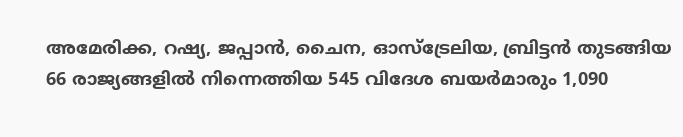അമേരിക്ക, റഷ്യ, ജപ്പാന്‍, ചൈന, ഓസ്‌ട്രേലിയ, ബ്രിട്ടന്‍ തുടങ്ങിയ 66 രാജ്യങ്ങളില്‍ നിന്നെത്തിയ 545 വിദേശ ബയര്‍മാരും 1,090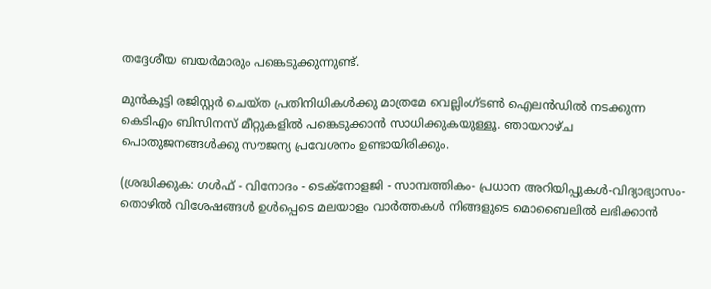തദ്ദേശീയ ബയര്‍മാരും പങ്കെടുക്കുന്നുണ്ട്.

മുന്‍കൂട്ടി രജിസ്റ്റര്‍ ചെയ്ത പ്രതിനിധികള്‍ക്കു മാത്രമേ വെല്ലിംഗ്ടണ്‍ ഐലന്‍ഡില്‍ നടക്കുന്ന കെടിഎം ബിസിനസ് മീറ്റുകളില്‍ പങ്കെടുക്കാന്‍ സാധിക്കുകയുള്ളൂ. ഞായറാഴ്ച പൊതുജനങ്ങള്‍ക്കു സൗജന്യ പ്രവേശനം ഉണ്ടായിരിക്കും.

(ശ്രദ്ധിക്കുക: ഗൾഫ് - വിനോദം - ടെക്നോളജി - സാമ്പത്തികം- പ്രധാന അറിയിപ്പുകൾ-വിദ്യാഭ്യാസം-തൊഴിൽ വിശേഷങ്ങൾ ഉൾപ്പെടെ മലയാളം വാർത്തകൾ നിങ്ങളുടെ മൊബൈലിൽ ലഭിക്കാൻ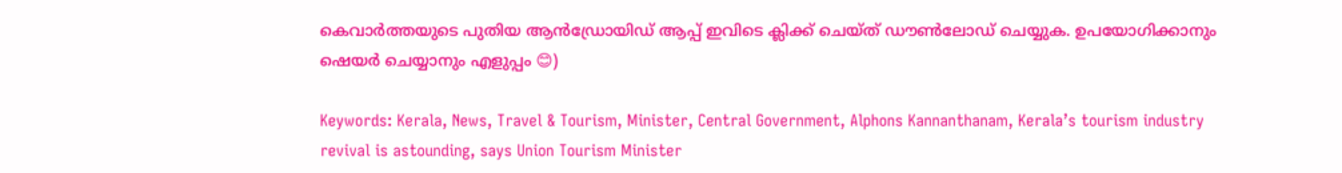കെവാർത്തയുടെ പുതിയ ആൻഡ്രോയിഡ് ആപ്പ് ഇവിടെ ക്ലിക്ക് ചെയ്ത് ഡൗൺലോഡ് ചെയ്യുക. ഉപയോഗിക്കാനും ഷെയർ ചെയ്യാനും എളുപ്പം 😊)

Keywords: Kerala, News, Travel & Tourism, Minister, Central Government, Alphons Kannanthanam, Kerala’s tourism industry revival is astounding, says Union Tourism Minister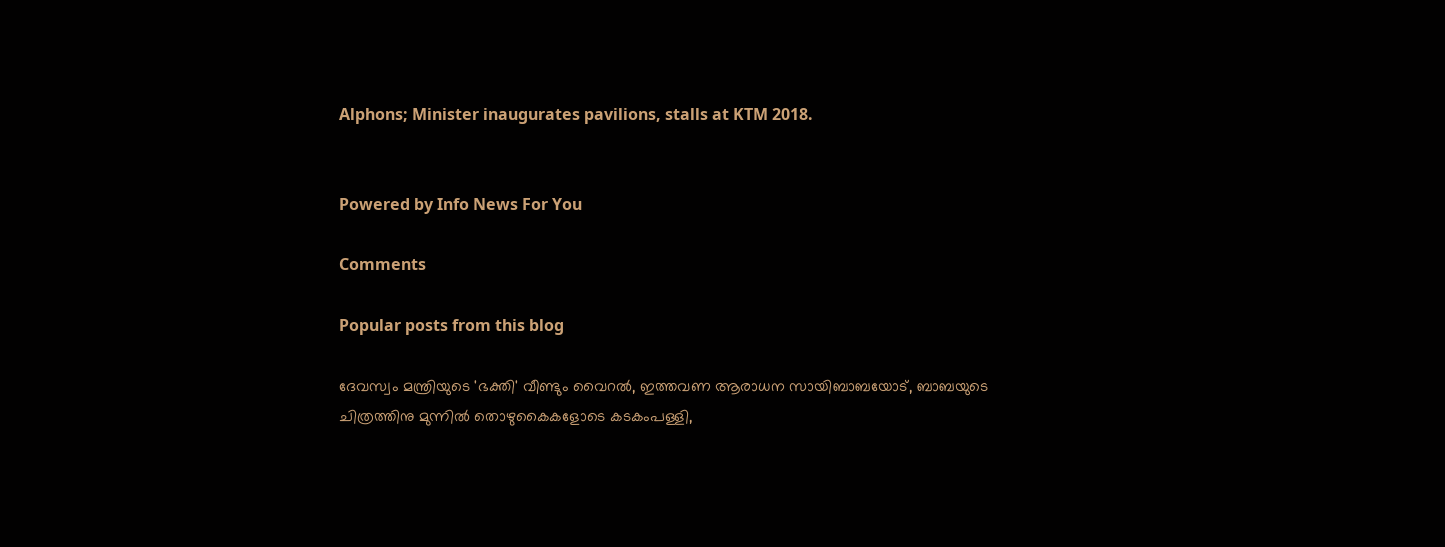Alphons; Minister inaugurates pavilions, stalls at KTM 2018.


Powered by Info News For You

Comments

Popular posts from this blog

ദേവസ്വം മന്ത്രിയുടെ 'ഭക്തി' വീണ്ടും വൈറല്‍, ഇത്തവണ ആരാധന സായിബാബയോട്, ബാബയുടെ ചിത്രത്തിനു മുന്നില്‍ തൊഴുകൈകളോടെ കടകംപള്ളി,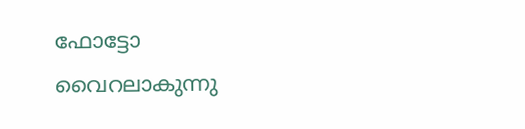ഫോട്ടോ വൈറലാകുന്നു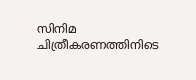സിനിമ ചിത്രീകരണത്തിനിടെ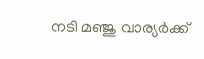നടി മഞ്ജു വാര്യര്‍ക്ക്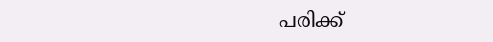പരിക്ക്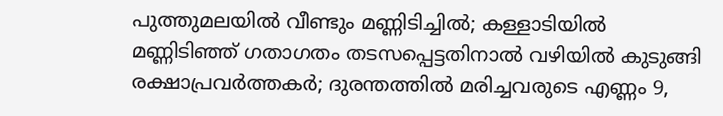പുത്തുമലയില്‍ വീണ്ടും മണ്ണിടിച്ചില്‍; കള്ളാടിയില്‍ മണ്ണിടിഞ്ഞ് ഗതാഗതം തടസപ്പെട്ടതിനാല്‍ വഴിയില്‍ കുടുങ്ങി രക്ഷാപ്രവര്‍ത്തകര്‍; ദുരന്തത്തില്‍ മരിച്ചവരുടെ എണ്ണം 9,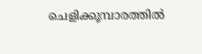ചെളിക്കൂമ്പാരത്തില്‍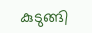കുടുങ്ങി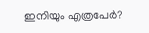ഇനിയും എത്രപേര്‍?